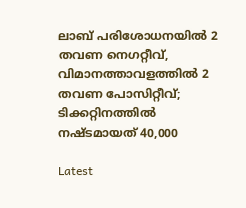ലാബ് പരിശോധനയിൽ 2 തവണ നെഗറ്റീവ്, വിമാനത്താവളത്തിൽ 2 തവണ പോസിറ്റീവ്; ടിക്കറ്റിനത്തിൽ നഷ്ടമായത് 40,000

Latest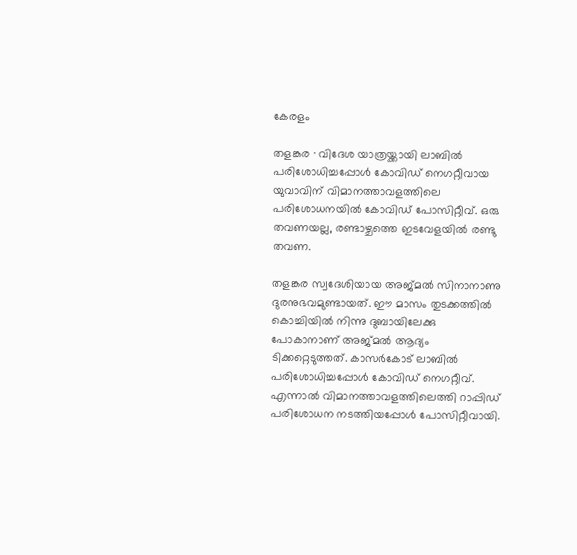കേരളം

തളങ്കര · വിദേശ യാത്രയ്ക്കായി ലാബിൽ പരിശോധിച്ചപ്പോൾ കോവിഡ് നെഗറ്റീവായ യുവാവിന് വിമാനത്താവളത്തിലെ പരിശോധനയിൽ കോവിഡ് പോസിറ്റീവ്. ഒരു തവണയല്ല, രണ്ടാഴ്ചത്തെ ഇടവേളയിൽ രണ്ടു തവണ.

തളങ്കര സ്വദേശിയായ അജ്മൽ സിനാനാണു ദുരനുഭവമുണ്ടായത്. ഈ മാസം തുടക്കത്തിൽ കൊച്ചിയിൽ നിന്നു ദുബായിലേക്കു പോകാനാണ് അജ്മൽ ആദ്യം ടിക്കറ്റെടുത്തത്. കാസർകോട് ലാബിൽ പരിശോധിച്ചപ്പോൾ കോവിഡ് നെഗറ്റീവ്. എന്നാൽ വിമാനത്താവളത്തിലെത്തി റാപ്പിഡ് പരിശോധന നടത്തിയപ്പോൾ പോസിറ്റീവായി.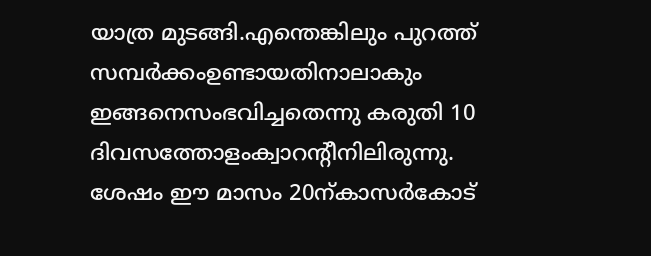യാത്ര മുടങ്ങി.എന്തെങ്കിലും പുറത്ത് സമ്പർക്കംഉണ്ടായതിനാലാകും ഇങ്ങനെസംഭവിച്ചതെന്നു കരുതി 10 ദിവസത്തോളംക്വാറന്റീനിലിരുന്നു. ശേഷം ഈ മാസം 20ന്കാസർകോട്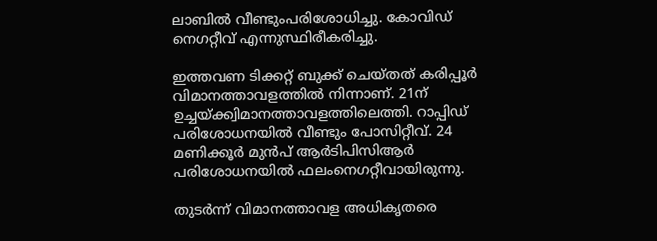ലാബിൽ വീണ്ടുംപരിശോധിച്ചു. കോവിഡ് നെഗറ്റീവ് എന്നുസ്ഥിരീകരിച്ചു.

ഇത്തവണ ടിക്കറ്റ് ബുക്ക് ചെയ്തത് കരിപ്പൂർ വിമാനത്താവളത്തിൽ നിന്നാണ്. 21ന് ഉച്ചയ്ക്ക്വിമാനത്താവളത്തിലെത്തി. റാപ്പിഡ് പരിശോധനയിൽ വീണ്ടും പോസിറ്റീവ്. 24 മണിക്കൂർ മുൻപ് ആർടിപിസിആർ പരിശോധനയിൽ ഫലംനെഗറ്റീവായിരുന്നു.

തുടർന്ന് വിമാനത്താവള അധികൃതരെ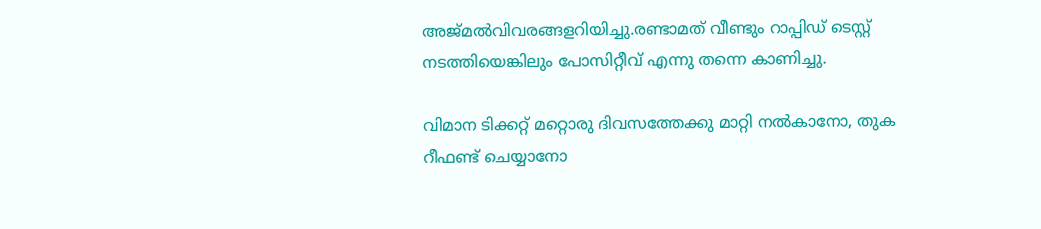അജ്മൽവിവരങ്ങളറിയിച്ചു.രണ്ടാമത് വീണ്ടും റാപ്പിഡ് ടെസ്റ്റ് നടത്തിയെങ്കിലും പോസിറ്റീവ് എന്നു തന്നെ കാണിച്ചു.

വിമാന ടിക്കറ്റ് മറ്റൊരു ദിവസത്തേക്കു മാറ്റി നൽകാനോ, തുക റീഫണ്ട് ചെയ്യാനോ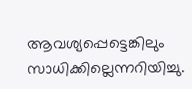ആവശ്യപ്പെട്ടെങ്കിലും സാധിക്കില്ലെന്നറിയിച്ചു.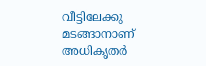വീട്ടിലേക്കു മടങ്ങാനാണ് അധികൃതർ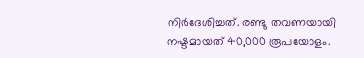നിർദേശിച്ചത്. രണ്ടു തവണയായി നഷ്ടമായത് 40,000 രൂപയോളം.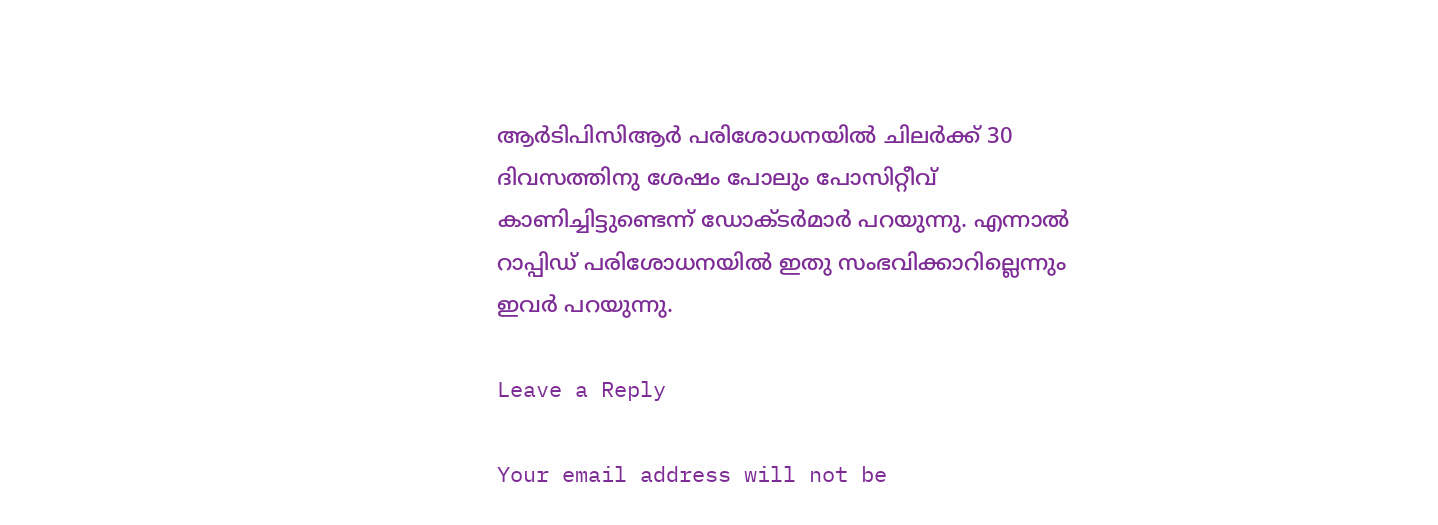ആർടിപിസിആർ പരിശോധനയിൽ ചിലർക്ക് 30 ദിവസത്തിനു ശേഷം പോലും പോസിറ്റീവ് കാണിച്ചിട്ടുണ്ടെന്ന് ഡോക്ടർമാർ പറയുന്നു. എന്നാൽ റാപ്പിഡ് പരിശോധനയിൽ ഇതു സംഭവിക്കാറില്ലെന്നും ഇവർ പറയുന്നു.

Leave a Reply

Your email address will not be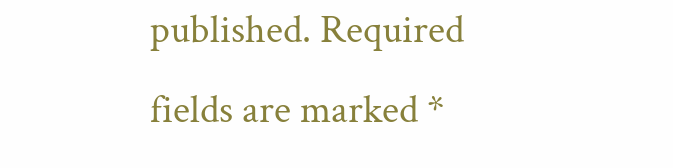published. Required fields are marked *